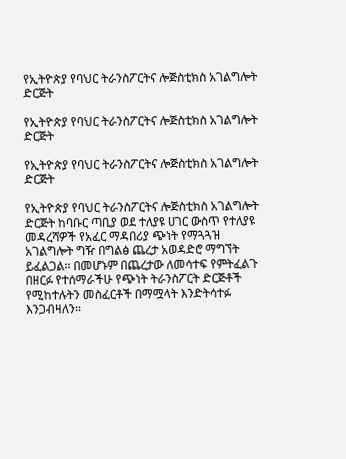የኢትዮጵያ የባህር ትራንስፖርትና ሎጅስቲክስ አገልግሎት ድርጅት

የኢትዮጵያ የባህር ትራንስፖርትና ሎጅስቲክስ አገልግሎት ድርጅት

የኢትዮጵያ የባህር ትራንስፖርትና ሎጅስቲክስ አገልግሎት ድርጅት

የኢትዮጵያ የባህር ትራንስፖርትና ሎጅስቲክስ አገልግሎት ድርጅት ከባቡር ጣቢያ ወደ ተለያዩ ሀገር ውስጥ የተለያዩ መዳረሻዎች የአፈር ማዳበሪያ ጭነት የማጓጓዝ አገልግሎት ግዥ በግልፅ ጨረታ አወዳድሮ ማግኘት ይፈልጋል፡፡ በመሆኑም በጨረታው ለመሳተፍ የምትፈልጉ በዘርፉ የተሰማራችሁ የጭነት ትራንስፖርት ድርጅቶች የሚከተሉትን መስፈርቶች በማሟላት እንድትሳተፉ እንጋብዛለን፡፡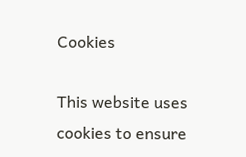Cookies

This website uses cookies to ensure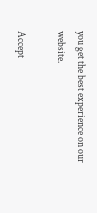you get the best experience on our website.

Accept